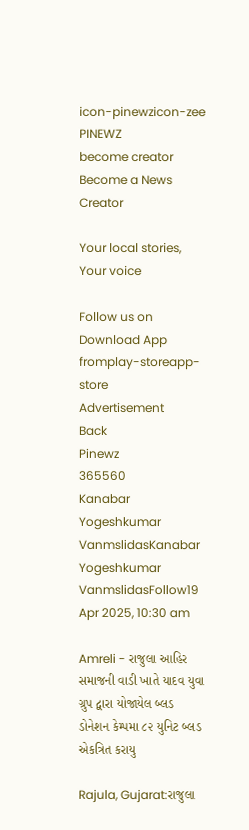icon-pinewzicon-zee
PINEWZ
become creator
Become a News Creator

Your local stories, Your voice

Follow us on
Download App fromplay-storeapp-store
Advertisement
Back
Pinewz
365560
Kanabar Yogeshkumar VanmslidasKanabar Yogeshkumar VanmslidasFollow19 Apr 2025, 10:30 am

Amreli - રાજુલા આહિર સમાજની વાડી ખાતે યાદવ યુવા ગ્રુપ દ્વારા યોજાયેલ બ્લડ ડોનેશન કેમ્પમા ૮૨ યુનિટ બ્લડ એકત્રિત કરાયુ

Rajula, Gujarat:રાજુલા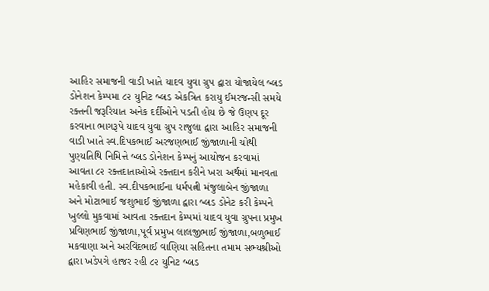આહિર સમાજની વાડી ખાતે યાદવ યુવા ગ્રુપ દ્વારા યોજાયેલ બ્લડ ડોનેશન કેમ્પમા ૮૨ યુનિટ બ્લડ એકત્રિત કરાયુ ઈમરજન્સી સમયે રક્તની જરૂરિયાત અનેક દર્દીઓને પડતી હોય છે જે ઉણપ દૂર કરવાના ભાગરૂપે યાદવ યુવા ગ્રુપ રાજુલા દ્વારા આહિર સમાજની વાડી ખાતે સ્વ.દિપકભાઈ અરજણભાઈ જીંજાળાની ચોથી પુણ્યતિથિ નિમિત્તે બ્લડ ડોનેશન કેમ્પનું આયોજન કરવામાં આવતા ૮૨ રક્તદાતાઓએ રક્તદાન કરીને ખરા અર્થમાં માનવતા મહેકાવી હતી. સ્વ.દીપકભાઈના ધર્મપત્ની મંજુલાબેન જીંજાળા અને મોટાભાઈ જશુભાઈ જીંજાળા દ્વારા બ્લડ ડોનેટ કરી કેમ્પને ખુલ્લો મુકવામાં આવતા રક્તદાન કેમ્પમાં યાદવ યુવા ગ્રુપના પ્રમુખ પ્રવિણભાઈ જીંજાળા,પૂર્વ પ્રમુખ લાલજીભાઈ જીંજાળા,બળુભાઈ મકવાણા અને અરવિંદભાઈ વાણિયા સહિતના તમામ સભ્યશ્રીઓ દ્વારા ખડેપગે હાજર રહી ૮૨ યુનિટ બ્લડ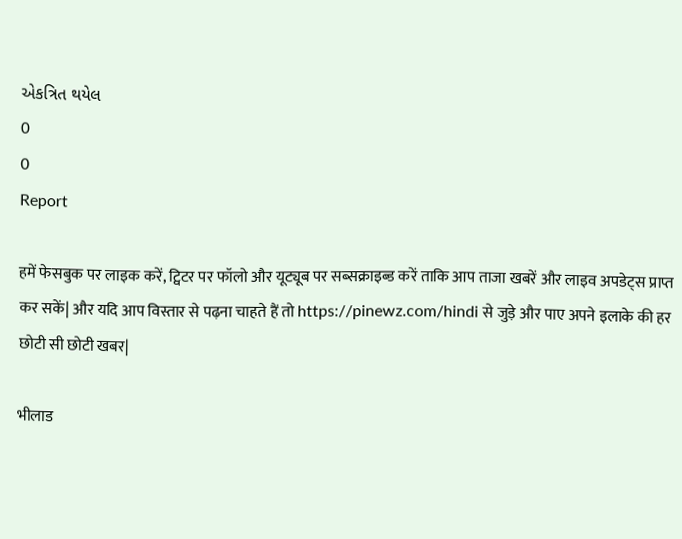એકત્રિત થયેલ
0
0
Report

हमें फेसबुक पर लाइक करें, ट्विटर पर फॉलो और यूट्यूब पर सब्सक्राइब्ड करें ताकि आप ताजा खबरें और लाइव अपडेट्स प्राप्त कर सकें| और यदि आप विस्तार से पढ़ना चाहते हैं तो https://pinewz.com/hindi से जुड़े और पाए अपने इलाके की हर छोटी सी छोटी खबर|

भीलाड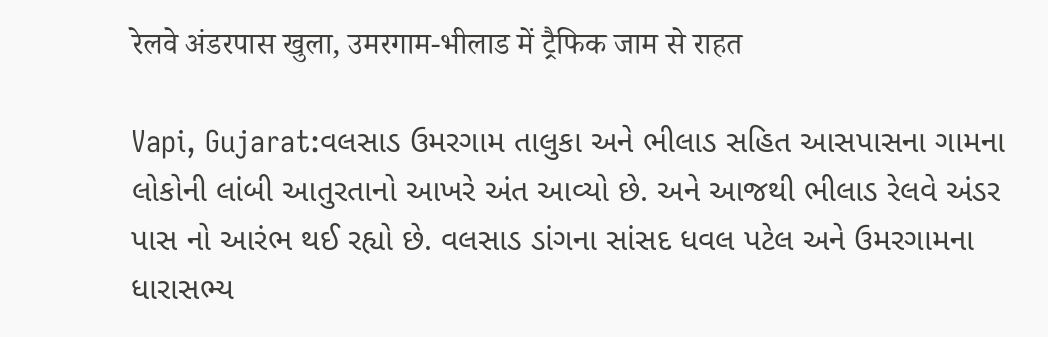रेलवे अंडरपास खुला, उमरगाम-भीलाड में ट्रैफिक जाम से राहत

Vapi, Gujarat:વલસાડ ઉમરગામ તાલુકા અને ભીલાડ સહિત આસપાસના ગામના લોકોની લાંબી આતુરતાનો આખરે અંત આવ્યો છે. અને આજથી ભીલાડ રેલવે અંડર પાસ નો આરંભ થઈ રહ્યો છે. વલસાડ ડાંગના સાંસદ ધવલ પટેલ અને ઉમરગામના ધારાસભ્ય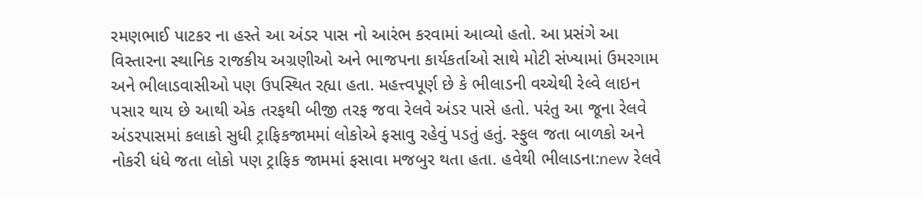રમણભાઈ પાટકર ના હસ્તે આ અંડર પાસ નો આરંભ કરવામાં આવ્યો હતો. આ પ્રસંગે આ વિસ્તારના સ્થાનિક રાજકીય અગ્રણીઓ અને ભાજપના કાર્યકર્તાઓ સાથે મોટી સંખ્યામાં ઉમરગામ અને ભીલાડવાસીઓ પણ ઉપસ્થિત રહ્યા હતા. મહત્ત્વપૂર્ણ છે કે ભીલાડની વચ્ચેથી રેલ્વે લાઇન પસાર થાય છે આથી એક તરફથી બીજી તરફ જવા રેલવે અંડર પાસે હતો. પરંતુ આ જૂના રેલવે અંડરપાસમાં કલાકો સુધી ટ્રાફિકજામમાં લોકોએ ફસાવુ રહેવું પડતું હતું. સ્ફુલ જતા બાળકો અને નોકરી ધંધે જતા લોકો પણ ટ્રાફિક જામમાં ફસાવા મજબુર થતા હતા. હવેથી ભીલાડના:new રેલવે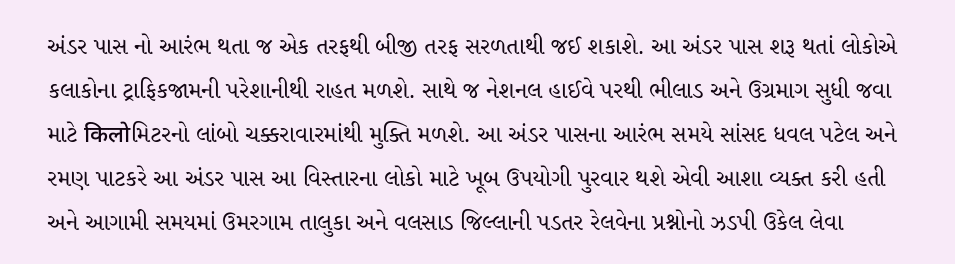અંડર પાસ નો આરંભ થતા જ એક તરફથી બીજી તરફ સરળતાથી જઈ શકાશે. આ અંડર પાસ શરૂ થતાં લોકોએ કલાકોના ટ્રાફિકજામની પરેશાનીથી રાહત મળશે. સાથે જ નેશનલ હાઈવે પરથી ભીલાડ અને ઉગ્રમાગ સુધી જવા માટે किलोમિટરનો લાંબો ચક્કરાવારમાંથી મુક્તિ મળશે. આ અંડર પાસના આરંભ સમયે સાંસદ ધવલ પટેલ અને રમણ પાટકરે આ અંડર પાસ આ વિસ્તારના લોકો માટે ખૂબ ઉપયોગી પુરવાર થશે એવી આશા વ્યક્ત કરી હતી અને આગામી સમયમાં ઉમરગામ તાલુકા અને વલસાડ જિલ્લાની પડતર રેલવેના પ્રશ્નોનો ઝડપી ઉકેલ લેવા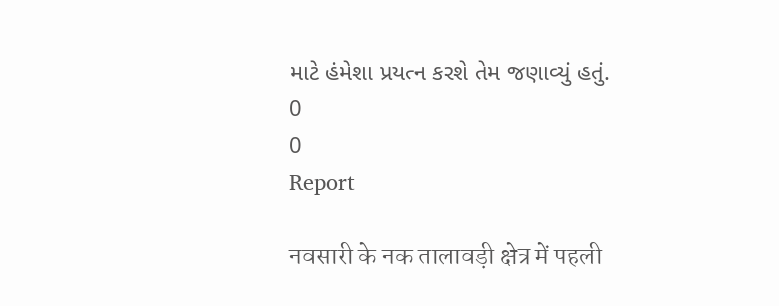માટે હંમેશા પ્રયત્ન કરશે તેમ જણાવ્યું હતું.
0
0
Report

नवसारी के नक तालावड़ी क्षेत्र में पहली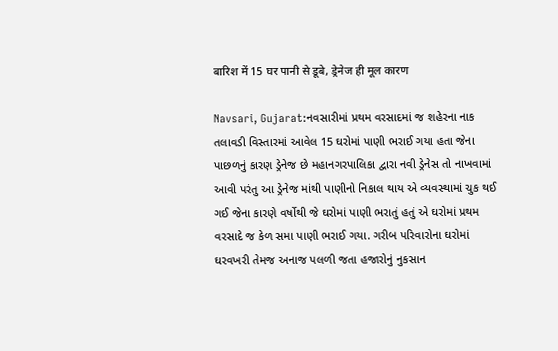बारिश में 15 घर पानी से डूबे, ड्रेनेज ही मूल कारण

Navsari, Gujarat:નવસારીમાં પ્રથમ વરસાદમાં જ શહેરના નાક તલાવડી વિસ્તારમાં આવેલ 15 ઘરોમાં પાણી ભરાઈ ગયા હતા જેના પાછળનું કારણ ડ્રેનેજ છે મહાનગરપાલિકા દ્વારા નવી ડ્રેનેસ તો નાખવામાં આવી પરંતુ આ ડ્રેનેજ માંથી પાણીનો નિકાલ થાય એ વ્યવસ્થામાં ચુક થઈ ગઈ જેના કારણે વર્ષોથી જે ઘરોમાં પાણી ભરાતું હતું એ ઘરોમાં પ્રથમ વરસાદે જ કેળ સમા પાણી ભરાઈ ગયા. ગરીબ પરિવારોના ઘરોમાં ઘરવખરી તેમજ અનાજ પલળી જતા હજારોનું નુકસાન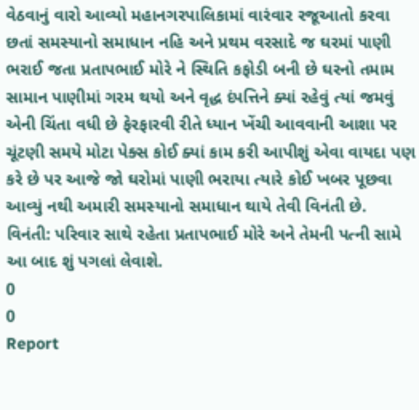વેઠવાનું વારો આવ્યો મહાનગરપાલિકામાં વારંવાર રજૂઆતો કરવા છતાં સમસ્યાનો સમાધાન નહિ અને પ્રથમ વરસાદે જ ઘરમાં પાણી ભરાઈ જતા પ્રતાપભાઈ મોરે ને સ્થિતિ કફોડી બની છે ઘરનો તમામ સામાન પાણીમાં ગરમ થયો અને વૃદ્ધ દંપત્તિને ક્યાં રહેવું ત્યાં જમવું એની ચિંતા વધી છે ફેરફારવી રીતે ધ્યાન ખેંચી આવવાની આશા પર ચૂંટણી સમયે મોટા પેક્સ કોઈ ક્યાં કામ કરી આપીશું એવા વાયદા પણ કરે છે પર આજે જો ઘરોમાં પાણી ભરાયા ત્યારે કોઈ ખબર પૂછવા આવ્યું નથી અમારી સમસ્યાનો સમાધાન થાયે તેવી વિનંતી છે. વિનંતી: પરિવાર સાથે રહેતા પ્રતાપભાઈ મોરે અને તેમની પત્ની સામે આ બાદ શું પગલાં લેવાશે.
0
0
Report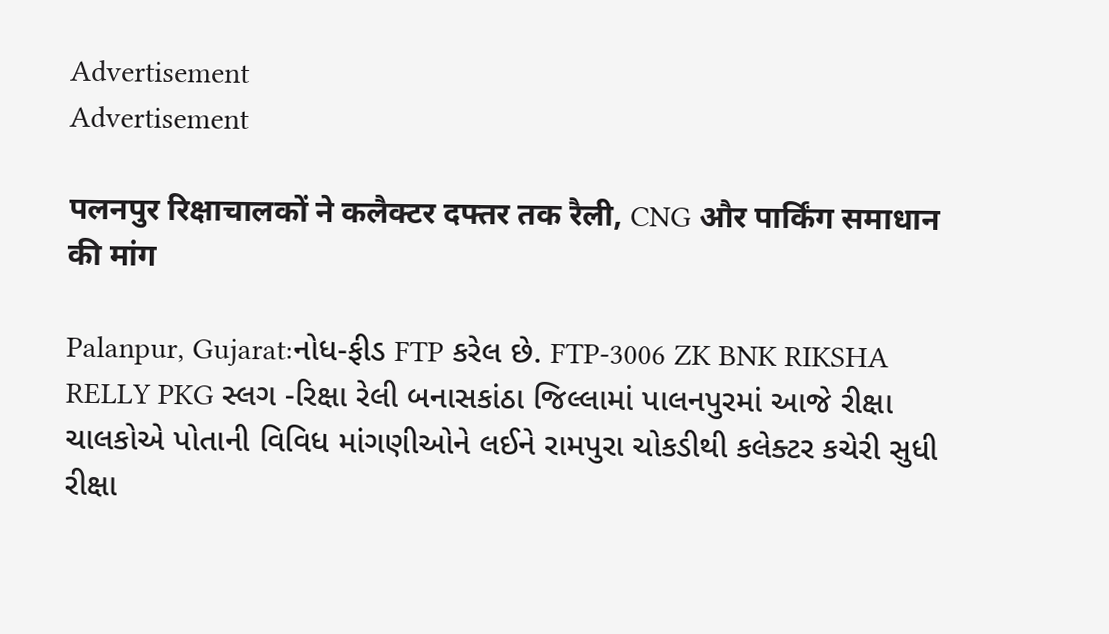Advertisement
Advertisement

पलनपुर रिक्षाचालकों ने कलैक्टर दफ्तर तक रैली, CNG और पार्किंग समाधान की मांग

Palanpur, Gujarat:નોધ-ફીડ FTP કરેલ છે. FTP-3006 ZK BNK RIKSHA RELLY PKG સ્લગ -રિક્ષા રેલી બનાસકાંઠા જિલ્લામાં પાલનપુરમાં આજે રીક્ષા ચાલકોએ પોતાની વિવિધ માંગણીઓને લઈને રામપુરા ચોકડીથી કલેક્ટર કચેરી સુધી રીક્ષા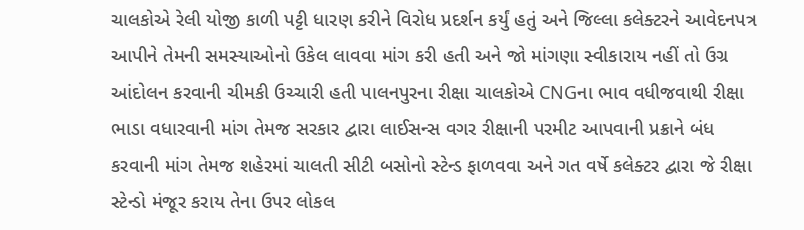ચાલકોએ રેલી યોજી કાળી પટ્ટી ધારણ કરીને વિરોધ પ્રદર્શન કર્યું હતું અને જિલ્લા કલેક્ટરને આવેદનપત્ર આપીને તેમની સમસ્યાઓનો ઉકેલ લાવવા માંગ કરી હતી અને જો માંગણા સ્વીકારાય નહીં તો ઉગ્ર આંદોલન કરવાની ચીમકી ઉચ્ચારી હતી પાલનપુરના રીક્ષા ચાલકોએ CNGના ભાવ વધીજવાથી રીક્ષા ભાડા વધારવાની માંગ તેમજ સરકાર દ્વારા લાઈસન્સ વગર રીક્ષાની પરમીટ આપવાની પ્રક્રાને બંધ કરવાની માંગ તેમજ શહેરમાં ચાલતી સીટી બસોનો સ્ટેન્ડ ફાળવવા અને ગત વર્ષે કલેક્ટર દ્વારા જે રીક્ષા સ્ટેન્ડો મંજૂર કરાય તેના ઉપર લોકલ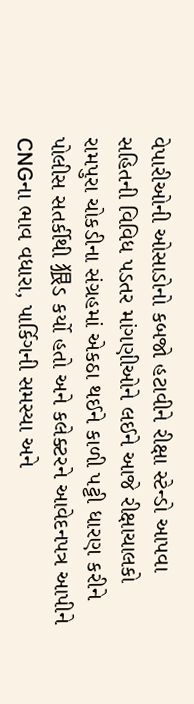વેપારીઓની ઓસાડોનો કબજો હટાવીને રીક્ષા સ્ટેન્ડો આપવા સહિતની વિવિધ પડતર માંગણીઓને લઈને આજે રીક્ષાચાલકો રામપુરા ચોકડીના સંગ્રહમાં એકઠા થઈને કાળી પટ્ટી ધારણ કરીને પોલીસ સતર્કીથી 狠ડ કર્યો હતો અને કલેક્ટરને આવેદનપત્ર આપીને CNGના ભાવ વધારા, પાર્કિગની સમસ્યા અને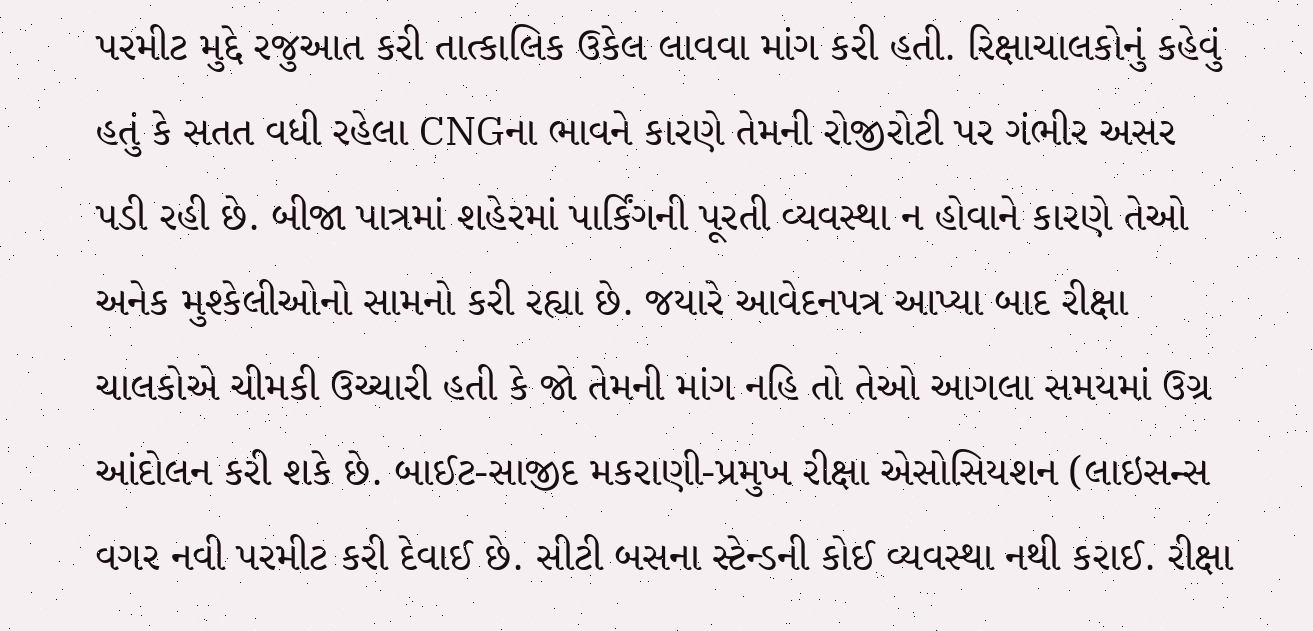પરમીટ મુદ્દે રજુઆત કરી તાત્કાલિક ઉકેલ લાવવા માંગ કરી હતી. રિક્ષાચાલકોનું કહેવું હતું કે સતત વધી રહેલા CNGના ભાવને કારણે તેમની રોજીરોટી પર ગંભીર અસર પડી રહી છે. બીજા પાત્રમાં શહેરમાં પાર્કિંગની પૂરતી વ્યવસ્થા ન હોવાને કારણે તેઓ અનેક મુશ્કેલીઓનો સામનો કરી રહ્યા છે. જયારે આવેદનપત્ર આપ્યા બાદ રીક્ષા ચાલકોએ ચીમકી ઉચ્ચારી હતી કે જો તેમની માંગ નહિ તો તેઓ આગલા સમયમાં ઉગ્ર આંદોલન કરી શકે છે. બાઈટ-સાજીદ મકરાણી-પ્રમુખ રીક્ષા એસોસિયશન (લાઇસન્સ વગર નવી પરમીટ કરી દેવાઈ છે. સીટી બસના સ્ટેન્ડની કોઈ વ્યવસ્થા નથી કરાઈ. રીક્ષા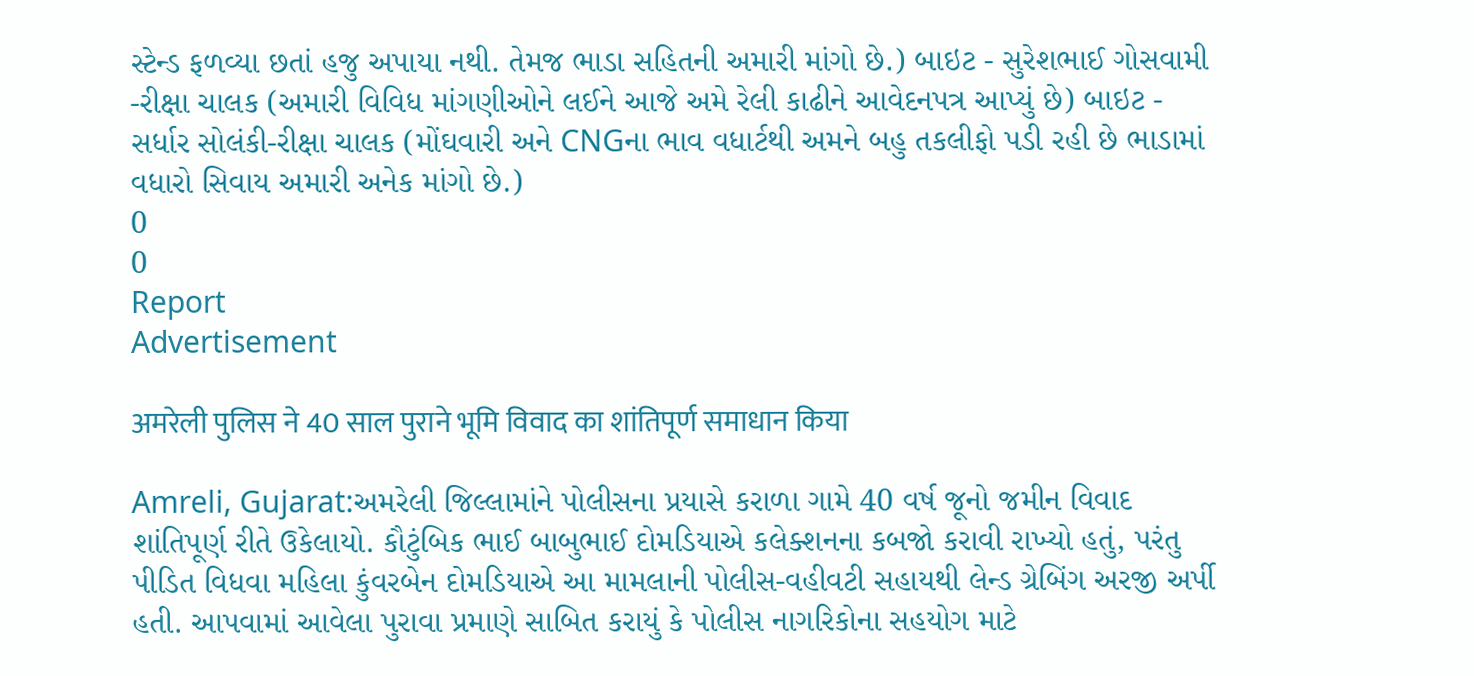સ્ટેન્ડ ફળવ્યા છતાં હજુ અપાયા નથી. તેમજ ભાડા સહિતની અમારી માંગો છે.) બાઇટ - સુરેશભાઈ ગોસવામી -રીક્ષા ચાલક (અમારી વિવિધ માંગણીઓને લઈને આજે અમે રેલી કાઢીને આવેદનપત્ર આપ્યું છે) બાઇટ - સર્ધાર સોલંકી-રીક્ષા ચાલક (મોંઘવારી અને CNGના ભાવ વધાર્ટથી અમને બહુ તકલીફો પડી રહી છે ભાડામાં વધારો સિવાય અમારી અનેક માંગો છે.)
0
0
Report
Advertisement

अमरेली पुलिस ने 40 साल पुराने भूमि विवाद का शांतिपूर्ण समाधान किया

Amreli, Gujarat:અમરેલી જિલ્લામાંને પોલીસના પ્રયાસે કરાળા ગામે 40 વર્ષ જૂનો જમીન વિવાદ શાંતિપૂર્ણ રીતે ઉકેલાયો. કૌટુંબિક ભાઈ બાબુભાઈ દોમડિયાએ કલેક્શનના કબજો કરાવી રાખ્યો હતું, પરંતુ પીડિત વિધવા મહિલા કુંવરબેન દોમડિયાએ આ મામલાની પોલીસ-વહીવટી સહાયથી લેન્ડ ગ્રેબિંગ અરજી અર્પી હતી. આપવામાં આવેલા પુરાવા પ્રમાણે સાબિત કરાયું કે પોલીસ નાગરિકોના સહયોગ માટે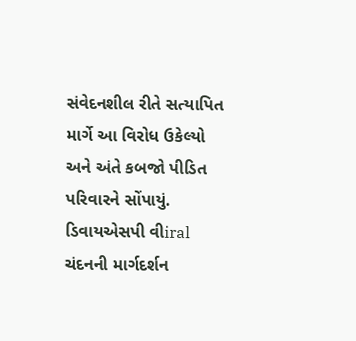સંવેદનશીલ રીતે સત્યાપિત માર્ગે આ વિરોધ ઉકેલ્યો અને અંતે કબજો પીડિત પરિવારને સોંપાયું. ડિવાયએસપી વીiral ચંદનની માર્ગદર્શન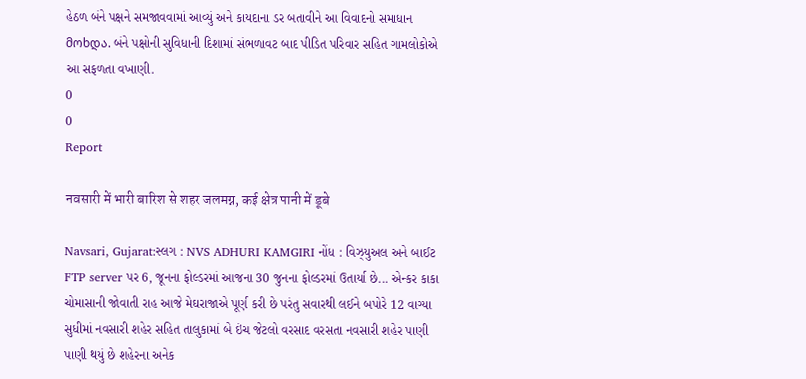હેઠળ બંને પક્ષને સમજાવવામાં આવ્યું અને કાયદાના ડર બતાવીને આ વિવાદનો સમાધાન მოხდა. બંને પક્ષોની સુવિધાની દિશામાં સંભળાવટ બાદ પીડિત પરિવાર સહિત ગામલોકોએ આ સફળતા વખાણી.
0
0
Report

नवसारी में भारी बारिश से शहर जलमग्न, कई क्षेत्र पानी में डूबे

Navsari, Gujarat:સ્લગ : NVS ADHURI KAMGIRI નોંધ : વિઝ્યુઅલ અને બાઈટ FTP server પર 6, જૂનના ફોલ્ડરમાં આજના 30 જુનના ફોલ્ડરમાં ઉતાર્યા છે... એન્કર કાકા ચોમાસાની જોવાતી રાહ આજે મેઘરાજાએ પૂર્ણ કરી છે પરંતુ સવારથી લઈને બપોરે 12 વાગ્યા સુધીમાં નવસારી શહેર સહિત તાલુકામાં બે ઇંચ જેટલો વરસાદ વરસતા નવસારી શહેર પાણી પાણી થયું છે શહેરના અનેક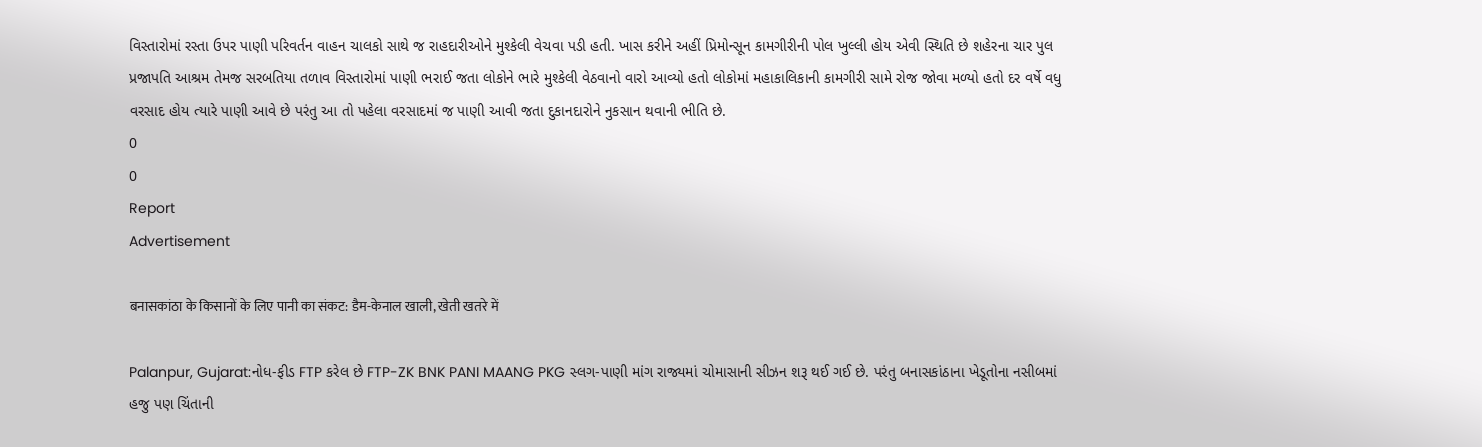વિસ્તારોમાં રસ્તા ઉપર પાણી પરિવર્તન વાહન ચાલકો સાથે જ રાહદારીઓને મુશ્કેલી વેચવા પડી હતી. ખાસ કરીને અહીં પ્રિમોન્સૂન કામગીરીની પોલ ખુલ્લી હોય એવી સ્થિતિ છે શહેરના ચાર પુલ પ્રજાપતિ આશ્રમ તેમજ સરબતિયા તળાવ વિસ્તારોમાં પાણી ભરાઈ જતા લોકોને ભારે મુશ્કેલી વેઠવાનો વારો આવ્યો હતો લોકોમાં મહાકાલિકાની કામગીરી સામે રોજ જોવા મળ્યો હતો દર વર્ષે વધુ વરસાદ હોય ત્યારે પાણી આવે છે પરંતુ આ તો પહેલા વરસાદમાં જ પાણી આવી જતા દુકાનદારોને નુકસાન થવાની ભીતિ છે.
0
0
Report
Advertisement

बनासकांठा के किसानों के लिए पानी का संकट: डैम-केनाल खाली, खेती खतरे में

Palanpur, Gujarat:નોધ-ફીડ FTP કરેલ છે FTP-ZK BNK PANI MAANG PKG સ્લગ-પાણી માંગ રાજ્યમાં ચોમાસાની સીઝન શરૂ થઈ ગઈ છે. પરંતુ બનાસકાંઠાના ખેડૂતોના નસીબમાં હજુ પણ ચિંતાની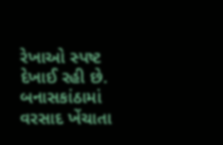રેખાઓ સ્પષ્ટ દેખાઈ રહી છે. બનાસકાંઠામાં વરસાદ ખેંચાતા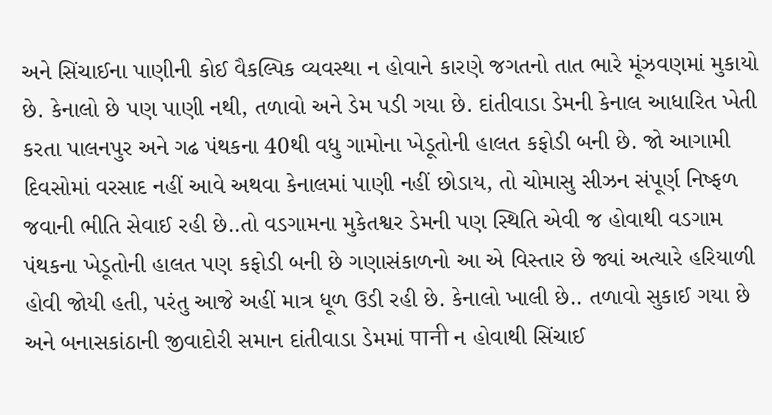અને સિંચાઈના પાણીની કોઈ વૈકલ્પિક વ્યવસ્થા ન હોવાને કારણે જગતનો તાત ભારે મૂંઝવણમાં મુકાયો છે. કેનાલો છે પણ પાણી નથી, તળાવો અને ડેમ પડી ગયા છે. દાંતીવાડા ડેમની કેનાલ આધારિત ખેતી કરતા પાલનપુર અને ગઢ પંથકના 40થી વધુ ગામોના ખેડૂતોની હાલત કફોડી બની છે. જો આગામી દિવસોમાં વરસાદ નહીં આવે અથવા કેનાલમાં પાણી નહીં છોડાય, તો ચોમાસુ સીઝન સંપૂર્ણ નિષ્ફળ જવાની ભીતિ સેવાઈ રહી છે..તો વડગામના મુકેતશ્વર ડેમની પણ સ્થિતિ એવી જ હોવાથી વડગામ પંથકના ખેડૂતોની હાલત પણ કફોડી બની છે ગણાસંકાળનો આ એ વિસ્તાર છે જ્યાં અત્યારે હરિયાળી હોવી જોયી હતી, પરંતુ આજે અહીં માત્ર ધૂળ ઉડી રહી છે. કેનાલો ખાલી છે.. તળાવો સુકાઈ ગયા છે અને બનાસકાંઠાની જીવાદોરી સમાન દાંતીવાડા ડેમમાં पानी ન હોવાથી સિંચાઈ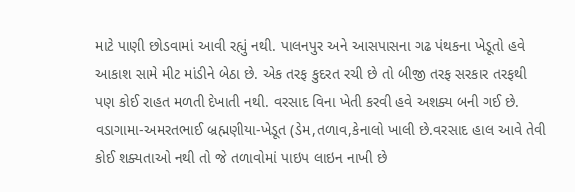માટે પાણી છોડવામાં આવી રહ્યું નથી. પાલનપુર અને આસપાસના ગઢ પંથકના ખેડૂતો હવે આકાશ સામે મીટ માંડીને બેઠા છે. એક તરફ કુદરત રચી છે તો બીજી તરફ સરકાર તરફથી પણ કોઈ રાહત મળતી દેખાતી નથી. વરસાદ વિના ખેતી કરવી હવે અશક્ય બની ગઈ છે. વડાગામા-અમરતભાઈ બ્રહ્મણીયા-ખેડૂત (ડેમ,તળાવ,કેનાલો ખાલી છે.વરસાદ હાલ આવે તેવી કોઈ શક્યતાઓ નથી તો જે તળાવોમાં પાઇપ લાઇન નાખી છે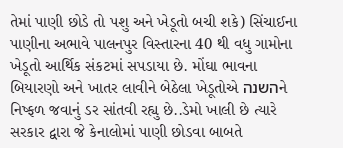તેમાં પાણી છોડે તો પશુ અને ખેડૂતો બચી શકે) સિંચાઈના પાણીના અભાવે પાલનપુર વિસ્તારના 40 થી વધુ ગામોના ખેડૂતો આર્થિક સંકટમાં સપડાયા છે. મોંઘા ભાવના બિયારણો અને ખાતર લાવીને બેઠેલા ખેડૂતોએ השנהને નિષ્ફળ જવાનું ડર સાંતવી રહ્યુ છે..ડેમો ખાલી છે ત્યારે સરકાર દ્વારા જે કેનાલોમાં પાણી છોડવા બાબતે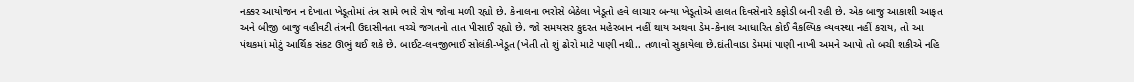નક્કર આયોજન ન દેખાતા ખેડૂતોમાં તંત્ર સામે ભારે રોષ જોવા મળી રહ્યો છે. કેનાલના ભરોસે બેઠેલા ખેડૂતો હવે લાચાર બન્યા ખેડૂતોએ હાલત દિવસેનારે કફોડી બની રહી છે. એક બાજુ આકાશી આફત અને બીજી બાજુ વહીવટી તંત્રની ઉદાસીનતા વચ્ચે જગતનો તાત પીસાઈ રહ્યો છે. જો સમયસર કુદરત મહેરબાન નહીં થાય અથવા ડેમ-કેનાલ આધારિત કોઈ વૈકલ્પિક વ્યવસ્થા નહીં કરાય, તો આ પંથકમાં મોટું આર્થિક સંકટ ઊભું થઈ શકે છે. બાઈટ-લવજીભાઈ સોલંકી-ખેડૂત (ખેતી તો શું ઢોરો માટે પાણી નથી.. તળાવો સુકાયેલા છે.દાંતીવાડા ડેમમાં પાણી નાખી અમને આપો તો બચી શકીએ નહિ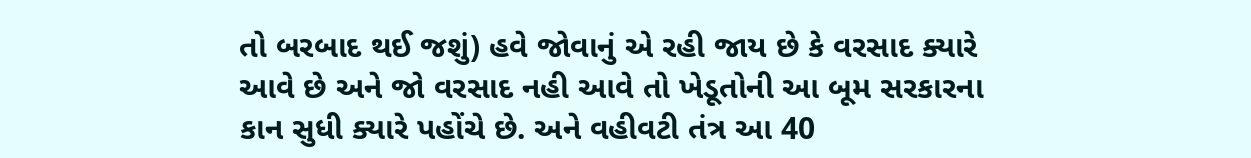તો બરબાદ થઈ જશું) હવે જોવાનું એ રહી જાય છે કે વરસાદ ક્યારે આવે છે અને જો વરસાદ નહી આવે તો ખેડૂતોની આ બૂમ સરકારના કાન સુધી ક્યારે પહોંચે છે. અને વહીવટી તંત્ર આ 40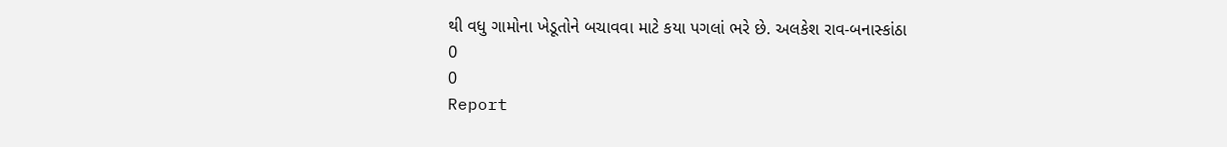થી વધુ ગામોના ખેડૂતોને બચાવવા માટે કયા પગલાં ભરે છે. અલકેશ રાવ-બનાસ્કાંઠા
0
0
Report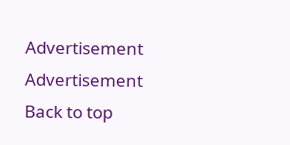Advertisement
Advertisement
Back to top